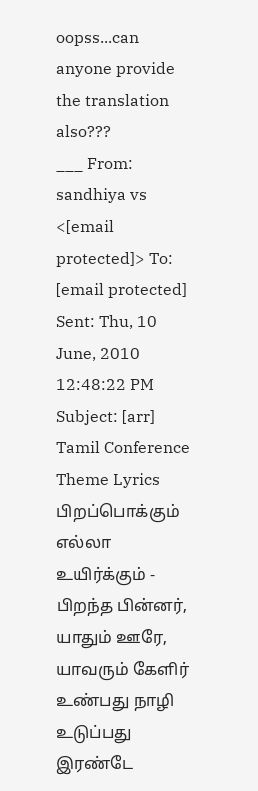oopss...can anyone provide the translation also???
___ From: sandhiya vs <[email protected]> To: [email protected] Sent: Thu, 10 June, 2010 12:48:22 PM Subject: [arr] Tamil Conference Theme Lyrics பிறப்பொக்கும் எல்லா உயிர்க்கும் - பிறந்த பின்னர், யாதும் ஊரே, யாவரும் கேளிர் உண்பது நாழி உடுப்பது இரண்டே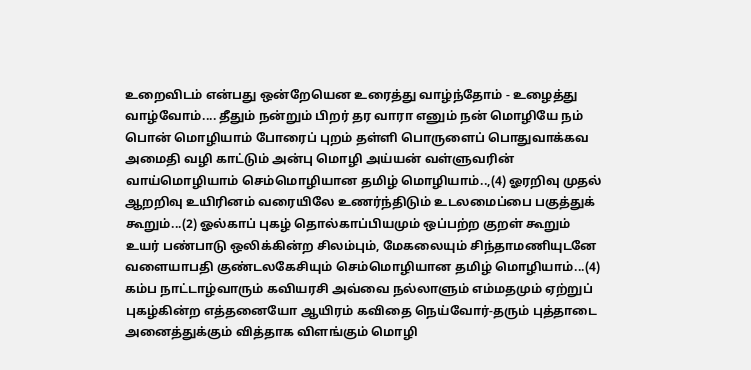உறைவிடம் என்பது ஒன்றேயென உரைத்து வாழ்ந்தோம் - உழைத்து வாழ்வோம்.... தீதும் நன்றும் பிறர் தர வாரா எனும் நன் மொழியே நம் பொன் மொழியாம் போரைப் புறம் தள்ளி பொருளைப் பொதுவாக்கவ அமைதி வழி காட்டும் அன்பு மொழி அய்யன் வள்ளுவரின் வாய்மொழியாம் செம்மொழியான தமிழ் மொழியாம்..,(4) ஓரறிவு முதல் ஆறறிவு உயிரினம் வரையிலே உணர்ந்திடும் உடலமைப்பை பகுத்துக் கூறும்...(2) ஓல்காப் புகழ் தொல்காப்பியமும் ஒப்பற்ற குறள் கூறும் உயர் பண்பாடு ஒலிக்கின்ற சிலம்பும், மேகலையும் சிந்தாமணியுடனே வளையாபதி குண்டலகேசியும் செம்மொழியான தமிழ் மொழியாம்...(4) கம்ப நாட்டாழ்வாரும் கவியரசி அவ்வை நல்லாளும் எம்மதமும் ஏற்றுப் புகழ்கின்ற எத்தனையோ ஆயிரம் கவிதை நெய்வோர்-தரும் புத்தாடை அனைத்துக்கும் வித்தாக விளங்கும் மொழி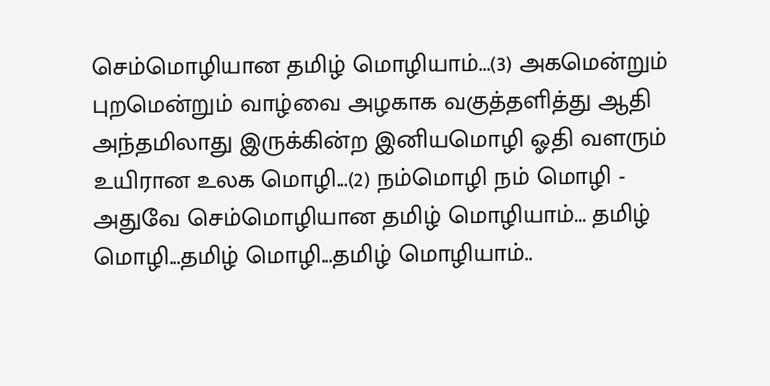செம்மொழியான தமிழ் மொழியாம்...(3) அகமென்றும் புறமென்றும் வாழ்வை அழகாக வகுத்தளித்து ஆதி அந்தமிலாது இருக்கின்ற இனியமொழி ஓதி வளரும் உயிரான உலக மொழி...(2) நம்மொழி நம் மொழி - அதுவே செம்மொழியான தமிழ் மொழியாம்... தமிழ் மொழி...தமிழ் மொழி...தமிழ் மொழியாம்..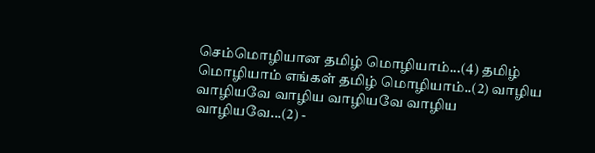செம்மொழியான தமிழ் மொழியாம்...(4) தமிழ் மொழியாம் எங்கள் தமிழ் மொழியாம்..(2) வாழிய வாழியவே வாழிய வாழியவே வாழிய வாழியவே...(2) -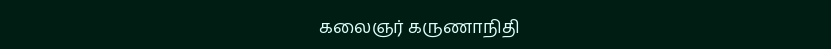கலைஞர் கருணாநிதி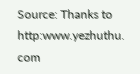Source: Thanks to http:www.yezhuthu. com